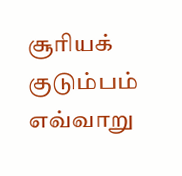சூரியக் குடும்பம்
எவ்வாறு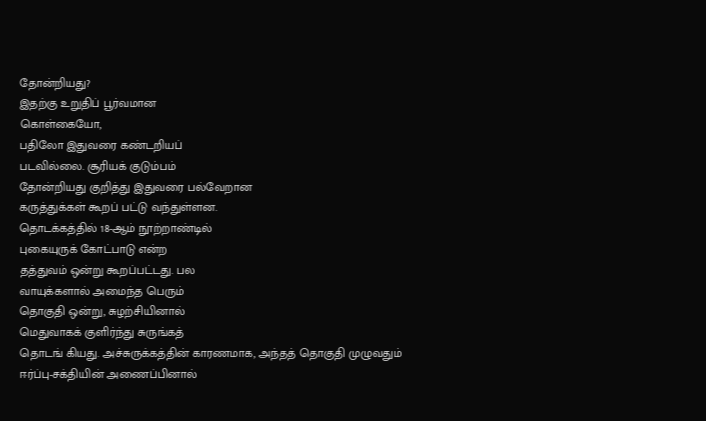தோன்றியது?
இதற்கு உறுதிப் பூர்வமான
கொள்கையோ,
பதிலோ இதுவரை கண்டறியப்
படவில்லை. சூரியக் குடும்பம்
தோன்றியது குறித்து இதுவரை பல்வேறான
கருத்துக்கள் கூறப் பட்டு வந்துள்ளன.
தொடக்கத்தில் 18-ஆம் நூற்றாண்டில்
புகையுருக் கோட்பாடு என்ற
தத்துவம் ஒன்று கூறப்பட்டது. பல
வாயுக்களால் அமைந்த பெரும்
தொகுதி ஒன்று, சுழற்சியினால்
மெதுவாகக் குளிர்ந்து சுருங்கத்
தொடங் கியது. அச்சுருக்கத்தின் காரணமாக, அந்தத் தொகுதி முழுவதும்
ஈர்ப்பு-சக்தியின் அணைப்பினால்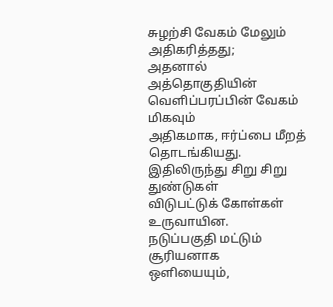சுழற்சி வேகம் மேலும் அதிகரித்தது;
அதனால் அத்தொகுதியின்
வெளிப்பரப்பின் வேகம் மிகவும்
அதிகமாக, ஈர்ப்பை மீறத் தொடங்கியது.
இதிலிருந்து சிறு சிறு துண்டுகள்
விடுபட்டுக் கோள்கள் உருவாயின.
நடுப்பகுதி மட்டும் சூரியனாக
ஒளியையும்,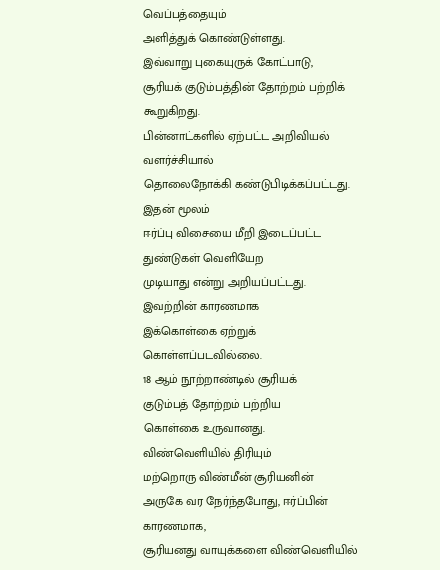வெப்பத்தையும்
அளித்துக் கொண்டுள்ளது.
இவ்வாறு புகையுருக் கோட்பாடு,
சூரியக் குடும்பத்தின் தோற்றம் பற்றிக்
கூறுகிறது.
பின்னாட்களில் ஏற்பட்ட அறிவியல்
வளர்ச்சியால்
தொலைநோக்கி கண்டுபிடிக்கப்பட்டது.
இதன் மூலம்
ஈர்ப்பு விசையை மீறி இடைப்பட்ட
துண்டுகள் வெளியேற
முடியாது என்று அறியப்பட்டது.
இவற்றின் காரணமாக
இக்கொள்கை ஏற்றுக்
கொள்ளப்படவில்லை.
18 ஆம் நூற்றாண்டில் சூரியக்
குடும்பத் தோற்றம் பற்றிய
கொள்கை உருவானது.
விண்வெளியில் திரியும்
மற்றொரு விண்மீன் சூரியனின்
அருகே வர நேர்ந்தபோது, ஈர்ப்பின்
காரணமாக,
சூரியனது வாயுக்களை விண்வெளியில்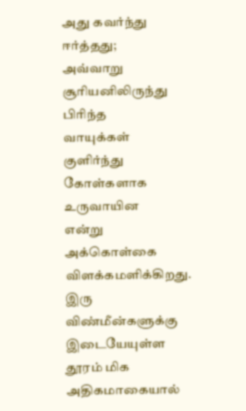அது கவர்ந்து ஈர்த்தது;
அவ்வாறு சூரியனிலிருந்து பிரிந்த
வாயுக்கள் குளிர்ந்து கோள்களாக
உருவாயின
என்று அக்கொள்கை விளக்கமளிக்கிறது.
இரு விண்மீன்களுக்கு இடையேயுள்ள
தூரம் மிக அதிகமாகையால்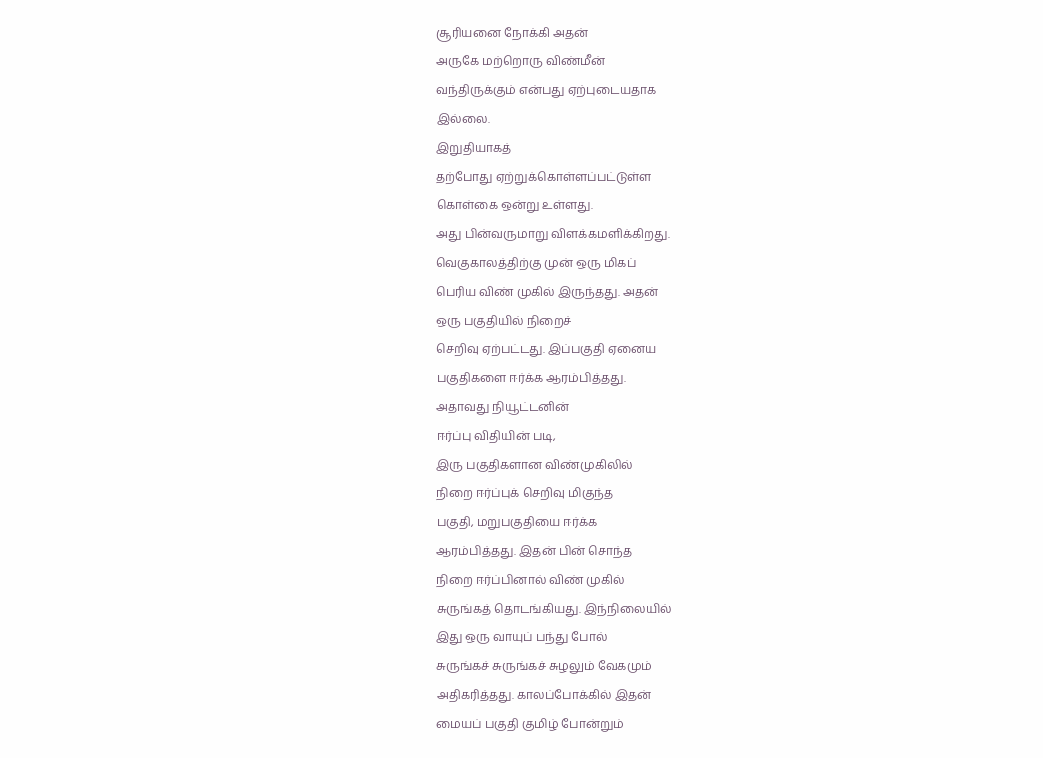சூரியனை நோக்கி அதன்
அருகே மற்றொரு விண்மீன்
வந்திருக்கும் என்பது ஏற்புடையதாக
இல்லை.
இறுதியாகத்
தற்போது ஏற்றுக்கொள்ளப்பட்டுள்ள
கொள்கை ஒன்று உள்ளது.
அது பின்வருமாறு விளக்கமளிக்கிறது.
வெகுகாலத்திற்கு முன் ஒரு மிகப்
பெரிய விண் முகில் இருந்தது. அதன்
ஒரு பகுதியில் நிறைச்
செறிவு ஏற்பட்டது. இப்பகுதி ஏனைய
பகுதிகளை ஈர்க்க ஆரம்பித்தது.
அதாவது நியூட்டனின்
ஈர்ப்பு விதியின் படி,
இரு பகுதிகளான விண்முகிலில்
நிறை ஈர்ப்புக் செறிவு மிகுந்த
பகுதி, மறுபகுதியை ஈர்க்க
ஆரம்பித்தது. இதன் பின் சொந்த
நிறை ஈர்ப்பினால் விண் முகில்
சுருங்கத் தொடங்கியது. இந்நிலையில்
இது ஒரு வாயுப் பந்து போல்
சுருங்கச் சுருங்கச் சுழலும் வேகமும்
அதிகரித்தது. காலப்போக்கில் இதன்
மையப் பகுதி குமிழ் போன்றும்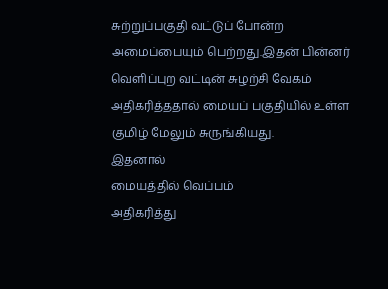சுற்றுப்பகுதி வட்டுப் போன்ற
அமைப்பையும் பெற்றது.இதன் பின்னர்
வெளிப்புற வட்டின் சுழற்சி வேகம்
அதிகரித்ததால் மையப் பகுதியில் உள்ள
குமிழ் மேலும் சுருங்கியது.
இதனால்
மையத்தில் வெப்பம்
அதிகரித்து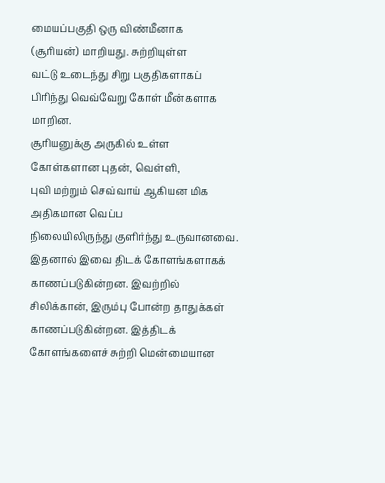மையப்பகுதி ஒரு விண்மீனாக
(சூரியன்) மாறியது. சுற்றியுள்ள
வட்டு உடைந்து சிறு பகுதிகளாகப்
பிரிந்து வெவ்வேறு கோள் மீன்களாக
மாறின.
சூரியனுக்கு அருகில் உள்ள
கோள்களான புதன், வெள்ளி,
புவி மற்றும் செவ்வாய் ஆகியன மிக
அதிகமான வெப்ப
நிலையிலிருந்து குளிர்ந்து உருவானவை.
இதனால் இவை திடக் கோளங்களாகக்
காணப்படுகின்றன. இவற்றில்
சிலிக்கான், இரும்பு போன்ற தாதுக்கள்
காணப்படுகின்றன. இத்திடக்
கோளங்களைச் சுற்றி மென்மையான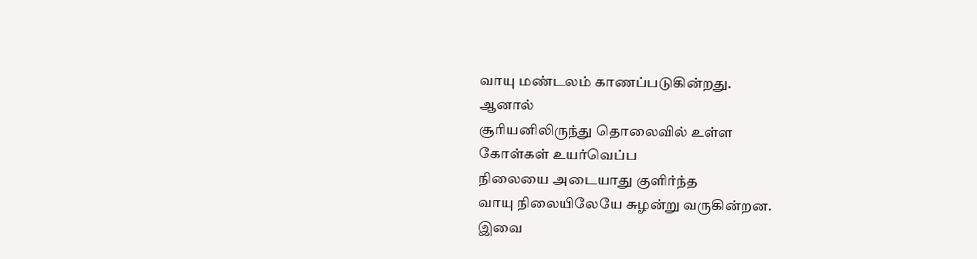வாயு மண்டலம் காணப்படுகின்றது.
ஆனால்
சூரியனிலிருந்து தொலைவில் உள்ள
கோள்கள் உயர்வெப்ப
நிலையை அடையாது குளிர்ந்த
வாயு நிலையிலேயே சுழன்று வருகின்றன.
இவை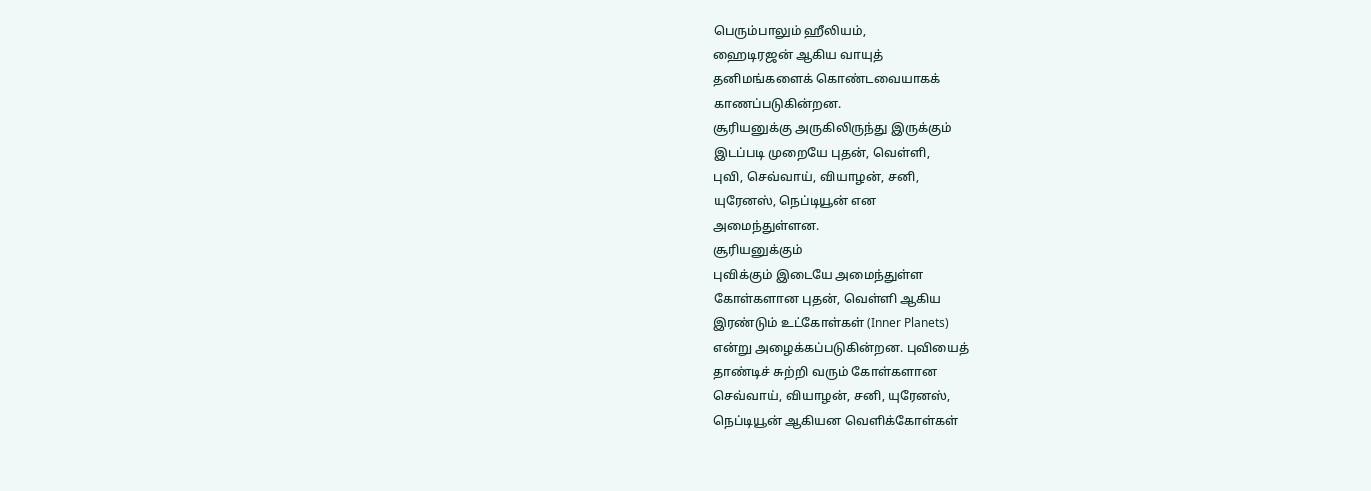பெரும்பாலும் ஹீலியம்,
ஹைடிரஜன் ஆகிய வாயுத்
தனிமங்களைக் கொண்டவையாகக்
காணப்படுகின்றன.
சூரியனுக்கு அருகிலிருந்து இருக்கும்
இடப்படி முறையே புதன், வெள்ளி,
புவி, செவ்வாய், வியாழன், சனி,
யுரேனஸ், நெப்டியூன் என
அமைந்துள்ளன.
சூரியனுக்கும்
புவிக்கும் இடையே அமைந்துள்ள
கோள்களான புதன், வெள்ளி ஆகிய
இரண்டும் உட்கோள்கள் (Inner Planets)
என்று அழைக்கப்படுகின்றன. புவியைத்
தாண்டிச் சுற்றி வரும் கோள்களான
செவ்வாய், வியாழன், சனி, யுரேனஸ்,
நெப்டியூன் ஆகியன வெளிக்கோள்கள்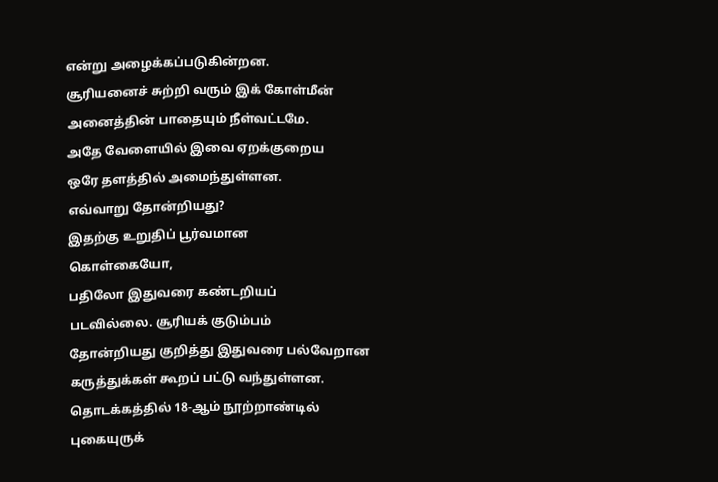என்று அழைக்கப்படுகின்றன.
சூரியனைச் சுற்றி வரும் இக் கோள்மீன்
அனைத்தின் பாதையும் நீள்வட்டமே.
அதே வேளையில் இவை ஏறக்குறைய
ஒரே தளத்தில் அமைந்துள்ளன.
எவ்வாறு தோன்றியது?
இதற்கு உறுதிப் பூர்வமான
கொள்கையோ,
பதிலோ இதுவரை கண்டறியப்
படவில்லை. சூரியக் குடும்பம்
தோன்றியது குறித்து இதுவரை பல்வேறான
கருத்துக்கள் கூறப் பட்டு வந்துள்ளன.
தொடக்கத்தில் 18-ஆம் நூற்றாண்டில்
புகையுருக்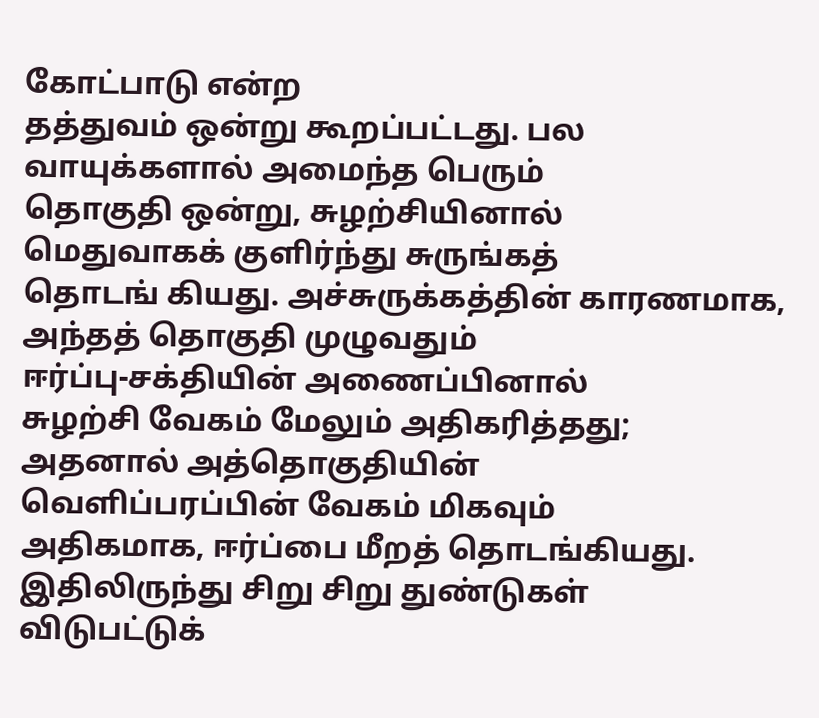கோட்பாடு என்ற
தத்துவம் ஒன்று கூறப்பட்டது. பல
வாயுக்களால் அமைந்த பெரும்
தொகுதி ஒன்று, சுழற்சியினால்
மெதுவாகக் குளிர்ந்து சுருங்கத்
தொடங் கியது. அச்சுருக்கத்தின் காரணமாக, அந்தத் தொகுதி முழுவதும்
ஈர்ப்பு-சக்தியின் அணைப்பினால்
சுழற்சி வேகம் மேலும் அதிகரித்தது;
அதனால் அத்தொகுதியின்
வெளிப்பரப்பின் வேகம் மிகவும்
அதிகமாக, ஈர்ப்பை மீறத் தொடங்கியது.
இதிலிருந்து சிறு சிறு துண்டுகள்
விடுபட்டுக்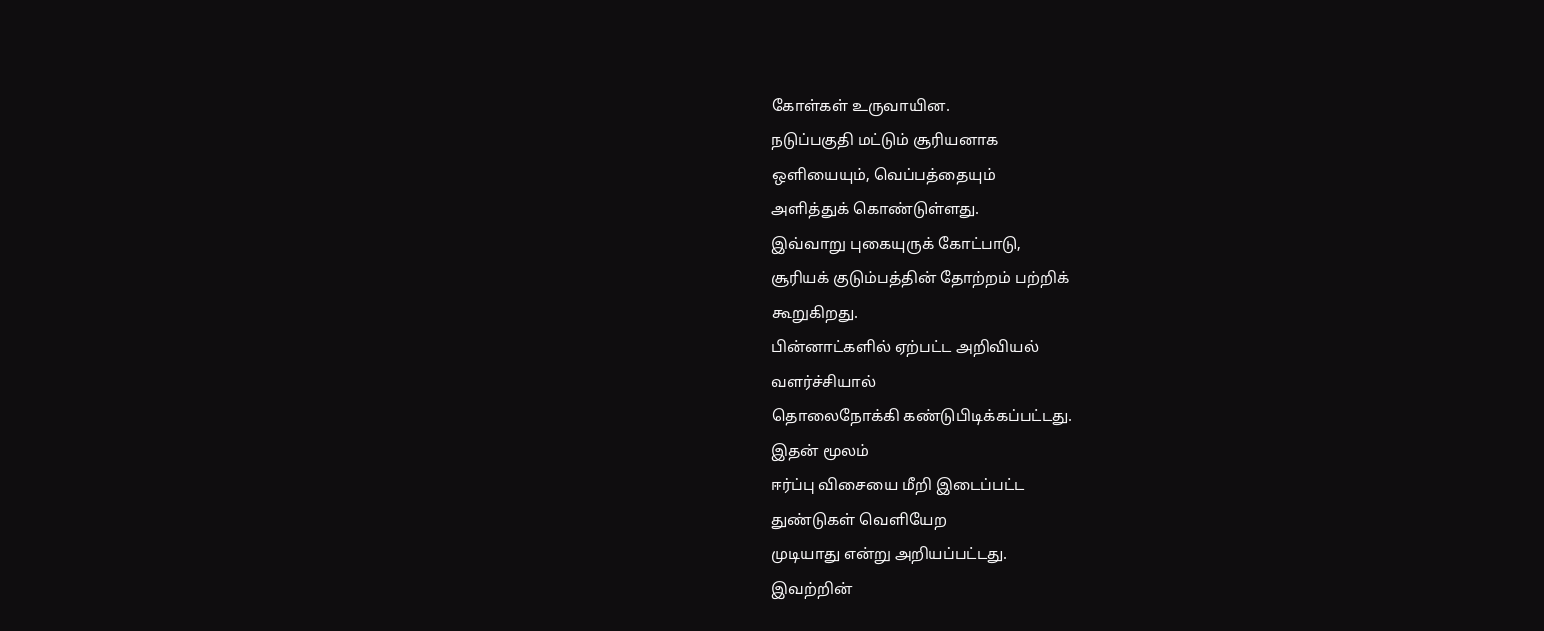கோள்கள் உருவாயின.
நடுப்பகுதி மட்டும் சூரியனாக
ஒளியையும், வெப்பத்தையும்
அளித்துக் கொண்டுள்ளது.
இவ்வாறு புகையுருக் கோட்பாடு,
சூரியக் குடும்பத்தின் தோற்றம் பற்றிக்
கூறுகிறது.
பின்னாட்களில் ஏற்பட்ட அறிவியல்
வளர்ச்சியால்
தொலைநோக்கி கண்டுபிடிக்கப்பட்டது.
இதன் மூலம்
ஈர்ப்பு விசையை மீறி இடைப்பட்ட
துண்டுகள் வெளியேற
முடியாது என்று அறியப்பட்டது.
இவற்றின்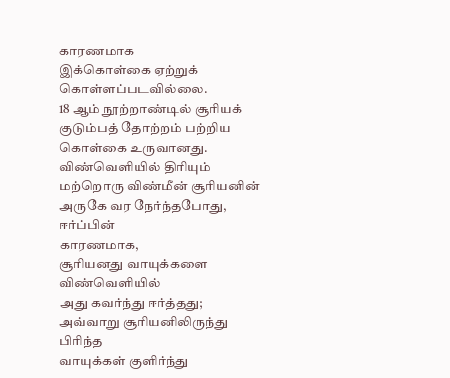காரணமாக
இக்கொள்கை ஏற்றுக்
கொள்ளப்படவில்லை.
18 ஆம் நூற்றாண்டில் சூரியக்
குடும்பத் தோற்றம் பற்றிய
கொள்கை உருவானது.
விண்வெளியில் திரியும்
மற்றொரு விண்மீன் சூரியனின்
அருகே வர நேர்ந்தபோது, ஈர்ப்பின்
காரணமாக,
சூரியனது வாயுக்களை விண்வெளியில்
அது கவர்ந்து ஈர்த்தது;
அவ்வாறு சூரியனிலிருந்து பிரிந்த
வாயுக்கள் குளிர்ந்து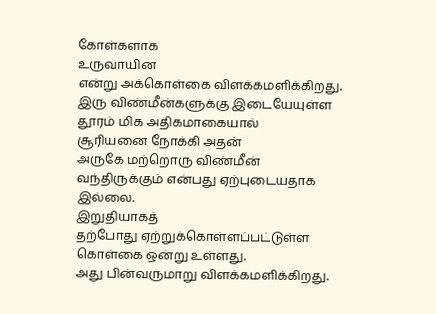கோள்களாக
உருவாயின
என்று அக்கொள்கை விளக்கமளிக்கிறது.
இரு விண்மீன்களுக்கு இடையேயுள்ள
தூரம் மிக அதிகமாகையால்
சூரியனை நோக்கி அதன்
அருகே மற்றொரு விண்மீன்
வந்திருக்கும் என்பது ஏற்புடையதாக
இல்லை.
இறுதியாகத்
தற்போது ஏற்றுக்கொள்ளப்பட்டுள்ள
கொள்கை ஒன்று உள்ளது.
அது பின்வருமாறு விளக்கமளிக்கிறது.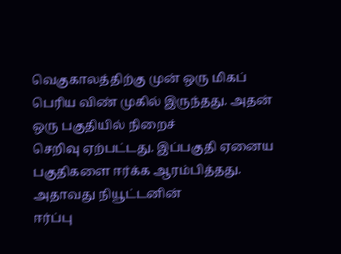வெகுகாலத்திற்கு முன் ஒரு மிகப்
பெரிய விண் முகில் இருந்தது. அதன்
ஒரு பகுதியில் நிறைச்
செறிவு ஏற்பட்டது. இப்பகுதி ஏனைய
பகுதிகளை ஈர்க்க ஆரம்பித்தது.
அதாவது நியூட்டனின்
ஈர்ப்பு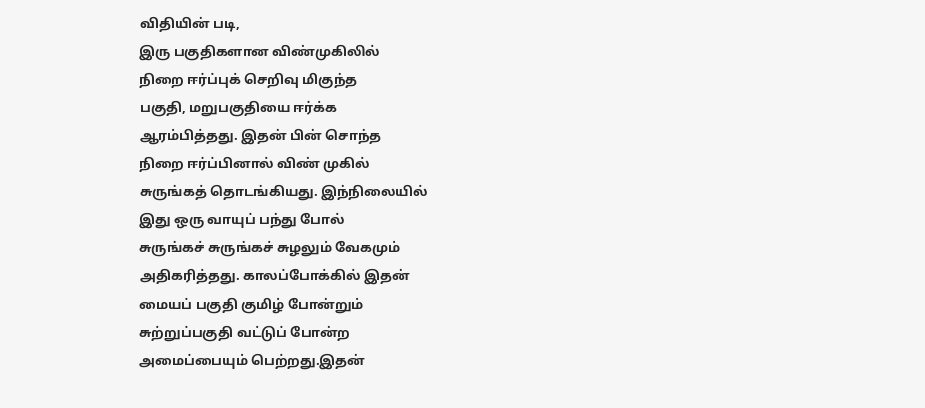விதியின் படி,
இரு பகுதிகளான விண்முகிலில்
நிறை ஈர்ப்புக் செறிவு மிகுந்த
பகுதி, மறுபகுதியை ஈர்க்க
ஆரம்பித்தது. இதன் பின் சொந்த
நிறை ஈர்ப்பினால் விண் முகில்
சுருங்கத் தொடங்கியது. இந்நிலையில்
இது ஒரு வாயுப் பந்து போல்
சுருங்கச் சுருங்கச் சுழலும் வேகமும்
அதிகரித்தது. காலப்போக்கில் இதன்
மையப் பகுதி குமிழ் போன்றும்
சுற்றுப்பகுதி வட்டுப் போன்ற
அமைப்பையும் பெற்றது.இதன்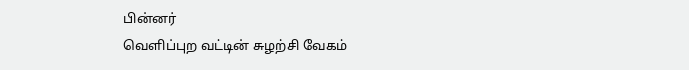பின்னர்
வெளிப்புற வட்டின் சுழற்சி வேகம்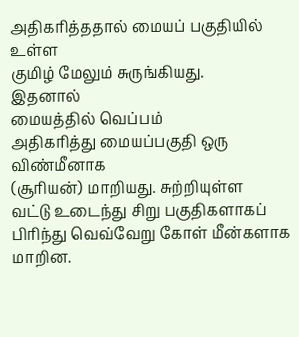அதிகரித்ததால் மையப் பகுதியில் உள்ள
குமிழ் மேலும் சுருங்கியது.
இதனால்
மையத்தில் வெப்பம்
அதிகரித்து மையப்பகுதி ஒரு விண்மீனாக
(சூரியன்) மாறியது. சுற்றியுள்ள
வட்டு உடைந்து சிறு பகுதிகளாகப்
பிரிந்து வெவ்வேறு கோள் மீன்களாக
மாறின.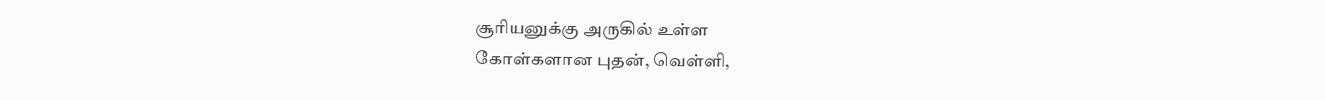சூரியனுக்கு அருகில் உள்ள
கோள்களான புதன், வெள்ளி,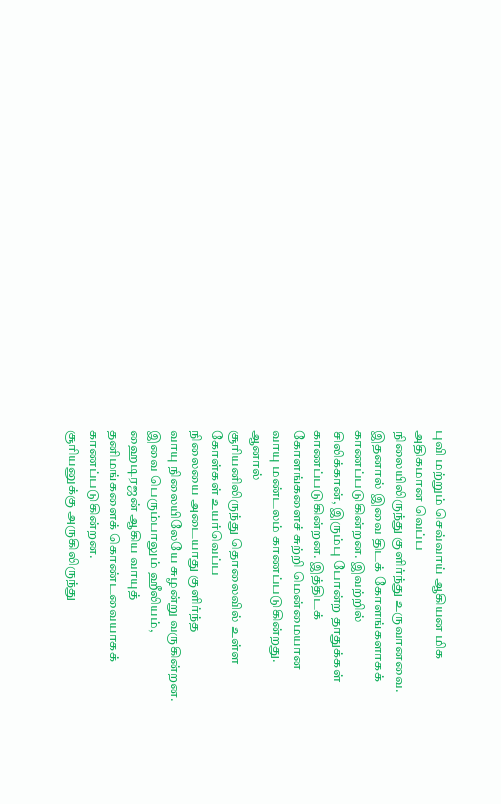புவி மற்றும் செவ்வாய் ஆகியன மிக
அதிகமான வெப்ப
நிலையிலிருந்து குளிர்ந்து உருவானவை.
இதனால் இவை திடக் கோளங்களாகக்
காணப்படுகின்றன. இவற்றில்
சிலிக்கான், இரும்பு போன்ற தாதுக்கள்
காணப்படுகின்றன. இத்திடக்
கோளங்களைச் சுற்றி மென்மையான
வாயு மண்டலம் காணப்படுகின்றது.
ஆனால்
சூரியனிலிருந்து தொலைவில் உள்ள
கோள்கள் உயர்வெப்ப
நிலையை அடையாது குளிர்ந்த
வாயு நிலையிலேயே சுழன்று வருகின்றன.
இவை பெரும்பாலும் ஹீலியம்,
ஹைடிரஜன் ஆகிய வாயுத்
தனிமங்களைக் கொண்டவையாகக்
காணப்படுகின்றன.
சூரியனுக்கு அருகிலிருந்து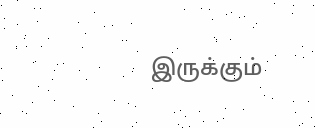இருக்கும்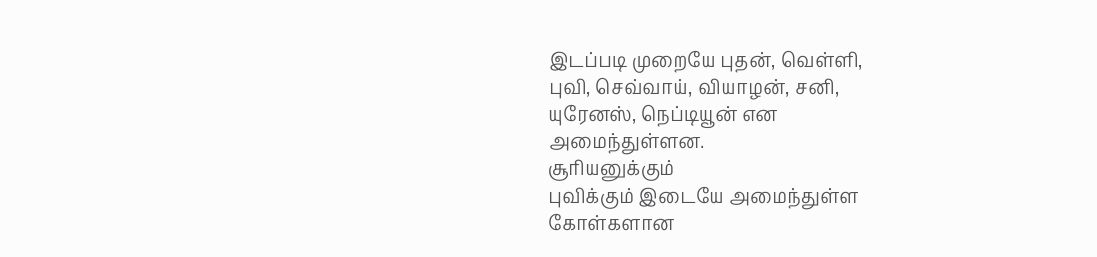இடப்படி முறையே புதன், வெள்ளி,
புவி, செவ்வாய், வியாழன், சனி,
யுரேனஸ், நெப்டியூன் என
அமைந்துள்ளன.
சூரியனுக்கும்
புவிக்கும் இடையே அமைந்துள்ள
கோள்களான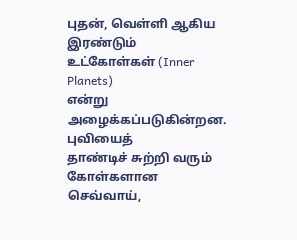புதன், வெள்ளி ஆகிய
இரண்டும் உட்கோள்கள் (Inner Planets)
என்று அழைக்கப்படுகின்றன. புவியைத்
தாண்டிச் சுற்றி வரும் கோள்களான
செவ்வாய்,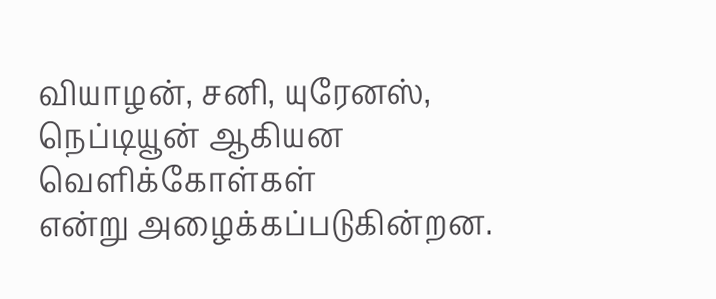வியாழன், சனி, யுரேனஸ்,
நெப்டியூன் ஆகியன வெளிக்கோள்கள்
என்று அழைக்கப்படுகின்றன.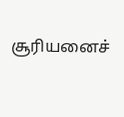சூரியனைச்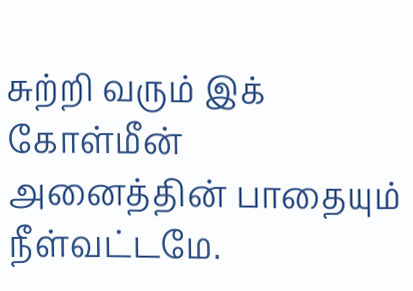சுற்றி வரும் இக் கோள்மீன்
அனைத்தின் பாதையும் நீள்வட்டமே.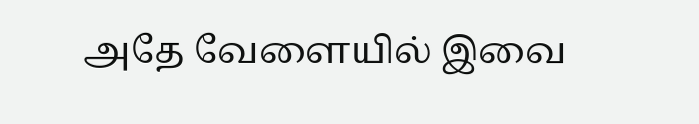அதே வேளையில் இவை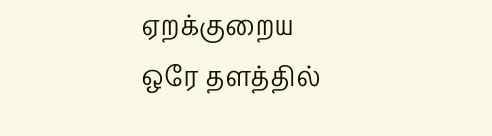ஏறக்குறைய
ஒரே தளத்தில்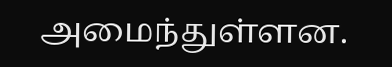அமைந்துள்ளன.